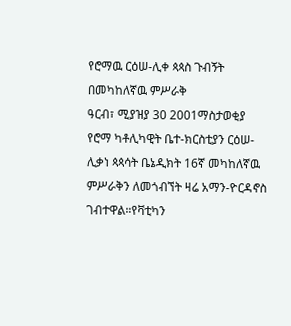የሮማዉ ርዕሠ-ሊቀ ጳጳስ ጉብኝት በመካከለኛዉ ምሥራቅ
ዓርብ፣ ሚያዝያ 30 2001ማስታወቂያ
የሮማ ካቶሊካዊት ቤተ-ክርስቲያን ርዕሠ-ሊቃነ ጳጳሳት ቤኔዲክት 16ኛ መካከለኛዉ ምሥራቅን ለመጎብኘት ዛሬ አማን-ዮርዳኖስ ገብተዋል።የቫቲካን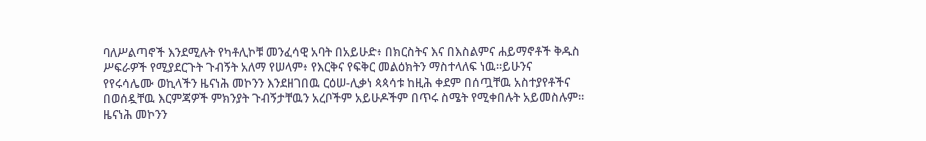ባለሥልጣኖች እንደሚሉት የካቶሊኮቹ መንፈሳዊ አባት በአይሁድ፥ በክርስትና እና በእስልምና ሐይማኖቶች ቅዱስ ሥፍራዎች የሚያደርጉት ጉብኝት አለማ የሠላም፥ የእርቅና የፍቅር መልዕክትን ማስተላለፍ ነዉ።ይሁንና የየሩሳሌሙ ወኪላችን ዜናነሕ መኮንን እንደዘገበዉ ርዕሠ-ሊቃነ ጳጳሳቱ ከዚሕ ቀደም በሰጧቸዉ አስተያየቶችና በወሰዷቸዉ እርምጃዎች ምክንያት ጉብኝታቸዉን አረቦችም አይሁዶችም በጥሩ ስሜት የሚቀበሉት አይመስሉም።
ዜናነሕ መኮንን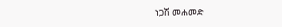ነጋሽ መሐመድ